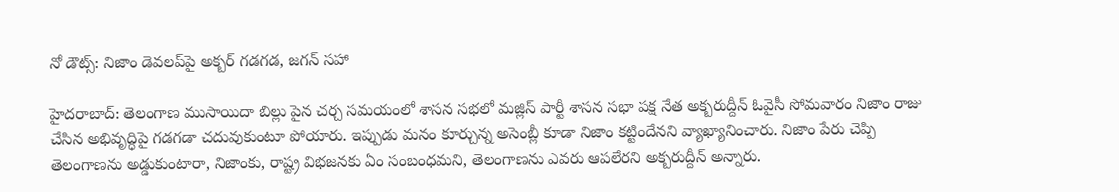నో డౌట్స్: నిజాం డెవలప్‌పై అక్బర్ గడగడ, జగన్ సహా

హైదరాబాద్: తెలంగాణ ముసాయిదా బిల్లు పైన చర్చ సమయంలో శాసన సభలో మజ్లిస్ పార్టీ శాసన సభా పక్ష నేత అక్బరుద్దీన్ ఓవైసీ సోమవారం నిజాం రాజు చేసిన అభివృద్ధిపై గడగడా చదువుకుంటూ పోయారు. ఇప్పుడు మనం కూర్చున్న అసెంబ్లీ కూడా నిజాం కట్టిందేనని వ్యాఖ్యానించారు. నిజాం పేరు చెప్పి తెలంగాణను అడ్డుకుంటారా, నిజాంకు, రాష్ట్ర విభజనకు ఏం సంబంధమని, తెలంగాణను ఎవరు ఆపలేరని అక్బరుద్దీన్ అన్నారు.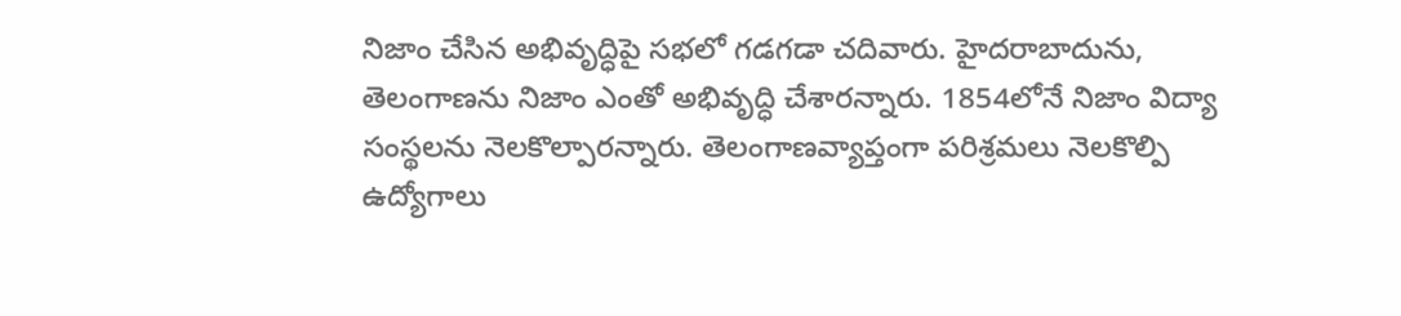నిజాం చేసిన అభివృద్ధిపై సభలో గడగడా చదివారు. హైదరాబాదును, తెలంగాణను నిజాం ఎంతో అభివృద్ధి చేశారన్నారు. 1854లోనే నిజాం విద్యా సంస్థలను నెలకొల్పారన్నారు. తెలంగాణవ్యాప్తంగా పరిశ్రమలు నెలకొల్పి ఉద్యోగాలు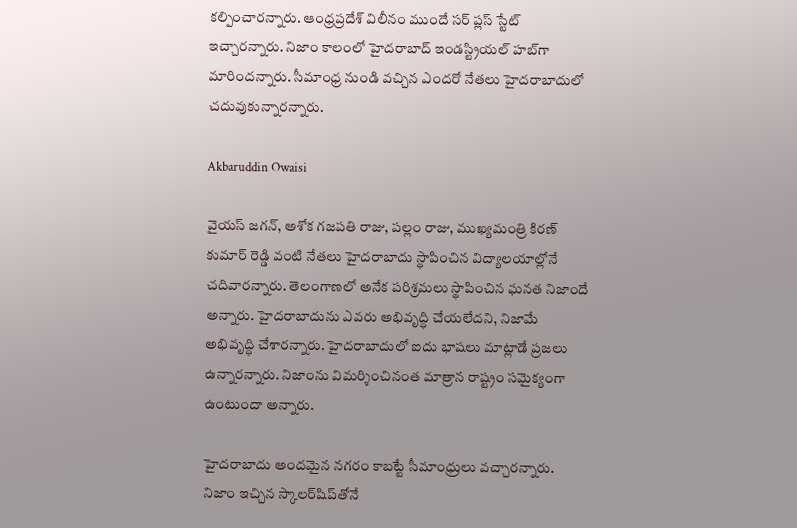కల్పించారన్నారు. ఆంధ్రప్రదేశ్ విలీనం ముందే సర్ ప్లస్ స్టేట్ ఇచ్చారన్నారు. నిజాం కాలంలో హైదరాబాద్ ఇండస్ట్రియల్ హబ్‌గా మారిందన్నారు. సీమాంధ్ర నుండి వచ్చిన ఎందరో నేతలు హైదరాబాదులో చదువుకున్నారన్నారు.

Akbaruddin Owaisi

వైయస్ జగన్, అశోక గజపతి రాజు, పల్లం రాజు, ముఖ్యమంత్రి కిరణ్ కుమార్ రెడ్డి వంటి నేతలు హైదరాబాదు స్థాపించిన విద్యాలయాల్లోనే చదివారన్నారు. తెలంగాణలో అనేక పరిశ్రమలు స్థాపించిన ఘనత నిజాందే అన్నారు. హైదరాబాదును ఎవరు అభివృద్ధి చేయలేదని, నిజామే అభివృద్ధి చేశారన్నారు. హైదరాబాదులో ఐదు భాషలు మాట్లాడే ప్రజలు ఉన్నారన్నారు. నిజాంను విమర్శించినంత మాత్రాన రాష్ట్రం సమైక్యంగా ఉంటుందా అన్నారు.

హైదరాబాదు అందమైన నగరం కాబట్టే సీమాంధ్రులు వచ్చారన్నారు. నిజాం ఇచ్చిన స్కాలర్‌షిప్‌తోనే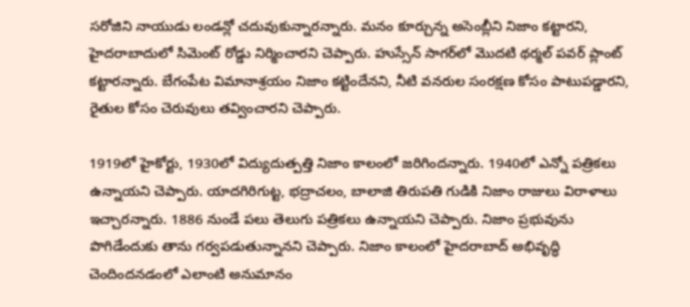సరోజిని నాయుడు లండన్లో చదువుకున్నారన్నారు. మనం కూర్చున్న అసెంబ్లీని నిజాం కట్టారని, హైదరాబాదులో సిమెంట్ రోడ్డు నిర్మించారని చెప్పారు. హుస్సేన్ సాగర్‌లో మొదటి థర్మల్ పవర్ ప్లాంట్ కట్టారన్నారు. బేగంపేట విమానాశ్రయం నిజాం కట్టిందేనని, నీటి వనరుల సంరక్షణ కోసం పాటుపడ్డారని, రైతుల కోసం చెరువులు తవ్వించారని చెప్పారు.

1919లో హైకోర్టు, 1930లో విద్యుదుత్పత్తి నిజాం కాలంలో జరిగిందన్నారు. 1940లో ఎన్నో పత్రికలు ఉన్నాయని చెప్పారు. యాదగిరిగుట్ట, భద్రాచలం, బాలాజి తిరుపతి గుడికి నిజాం రాజులు విరాళాలు ఇచ్చారన్నారు. 1886 నుండే పలు తెలుగు పత్రికలు ఉన్నాయని చెప్పారు. నిజాం ప్రభువును పొగిడేందుకు తాను గర్వపడుతున్నానని చెప్పారు. నిజాం కాలంలో హైదరాబాద్ అభివృద్ధి చెందిందనడంలో ఎలాంటి అనుమానం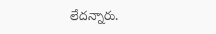లేదన్నారు.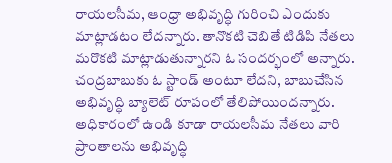రాయలసీమ, ఆంధ్రా అభివృద్ధి గురించి ఎందుకు మాట్లాడటం లేదన్నారు. తానొకటి చెబితే టిడిపి నేతలు మరొకటి మాట్లాడుతున్నారని ఓ సందర్భంలో అన్నారు. చంద్రబాబుకు ఓ స్టాండ్ అంటూ లేదని, బాబుచేసిన అభివృద్ధి బ్యాలెట్ రూపంలో తేలిపోయిందన్నారు. అధికారంలో ఉండి కూడా రాయలసీమ నేతలు వారి ప్రాంతాలను అభివృద్ధి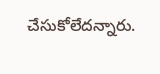చేసుకోలేదన్నారు.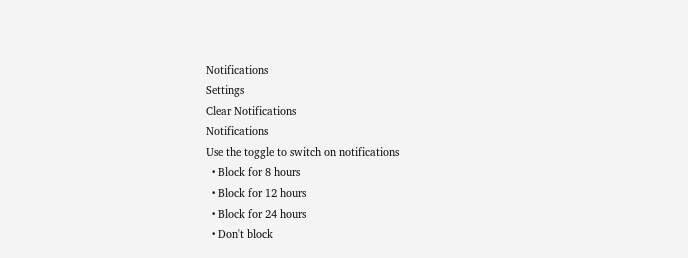Notifications
Settings
Clear Notifications
Notifications
Use the toggle to switch on notifications
  • Block for 8 hours
  • Block for 12 hours
  • Block for 24 hours
  • Don't block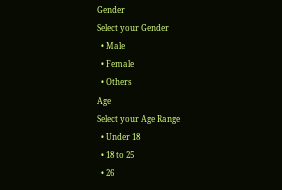Gender
Select your Gender
  • Male
  • Female
  • Others
Age
Select your Age Range
  • Under 18
  • 18 to 25
  • 26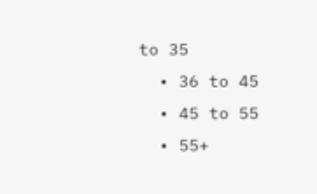to 35
  • 36 to 45
  • 45 to 55
  • 55+